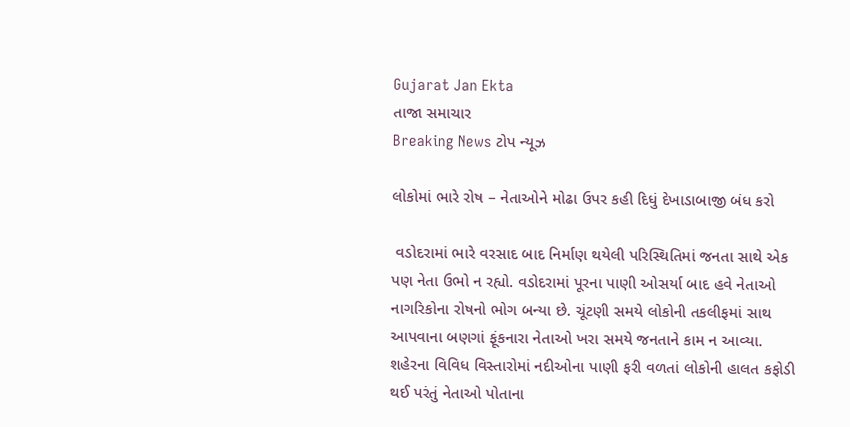Gujarat Jan Ekta
તાજા સમાચાર
Breaking News ટોપ ન્યૂઝ

લોકોમાં ભારે રોષ – નેતાઓને મોઢા ઉપર કહી દિધું દેખાડાબાજી બંધ કરો

 વડોદરામાં ભારે વરસાદ બાદ નિર્માણ થયેલી પરિસ્થિતિમાં જનતા સાથે એક પણ નેતા ઉભો ન રહ્યો. વડોદરામાં પૂરના પાણી ઓસર્યા બાદ હવે નેતાઓ નાગરિકોના રોષનો ભોગ બન્યા છે. ચૂંટણી સમયે લોકોની તકલીફમાં સાથ આપવાના બણગાં ફૂંકનારા નેતાઓ ખરા સમયે જનતાને કામ ન આવ્યા. શહેરના વિવિધ વિસ્તારોમાં નદીઓના પાણી ફરી વળતાં લોકોની હાલત કફોડી થઈ પરંતું નેતાઓ પોતાના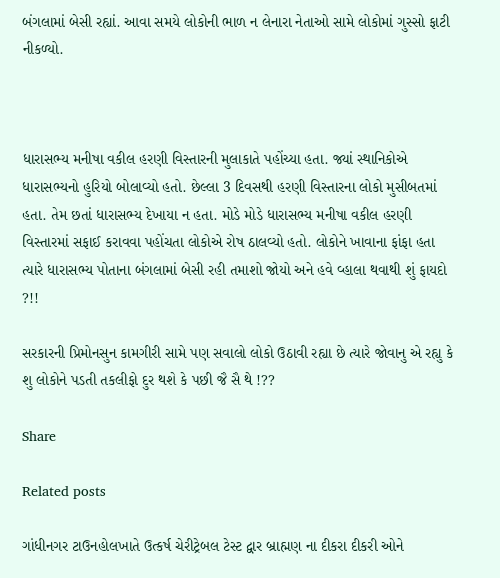બંગલામાં બેસી રહ્યાં. આવા સમયે લોકોની ભાળ ન લેનારા નેતાઓ સામે લોકોમાં ગુસ્સો ફાટી નીકળ્યો.



ધારાસભ્ય મનીષા વકીલ હરણી વિસ્તારની મુલાકાતે પહોંચ્યા હતા. જ્યાં સ્થાનિકોએ ધારાસભ્યનો હુરિયો બોલાવ્યો હતો. છેલ્લા 3 દિવસથી હરણી વિસ્તારના લોકો મુસીબતમાં હતા. તેમ છતાં ધારાસભ્ય દેખાયા ન હતા. મોડે મોડે ધારાસભ્ય મનીષા વકીલ હરણી વિસ્તારમાં સફાઈ કરાવવા પહોંચતા લોકોએ રોષ ઠાલવ્યો હતો. લોકોને ખાવાના ફાંફા હતા ત્યારે ધારાસભ્ય પોતાના બંગલામાં બેસી રહી તમાશો જોયો અને હવે વ્હાલા થવાથી શું ફાયદો ?!!

સરકારની પ્રિમોનસુન કામગીરી સામે પણ સવાલો લોકો ઉઠાવી રહ્યા છે ત્યારે જોવાનુ એ રહ્યુ કે શુ લોકોને પડતી તકલીફો દુર થશે કે પછી જૈ સૈ થે !??

Share

Related posts

ગાંધીનગર ટાઉનહોલખાતે ઉત્કર્ષ ચેરીટ્રેબલ ટેસ્ટ દ્વાર બ્રાહ્મણ ના દીકરા દીકરી ઓને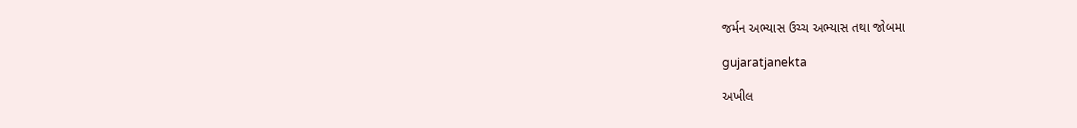જર્મન અભ્યાસ ઉચ્ચ અભ્યાસ તથા જોબમા

gujaratjanekta

અખીલ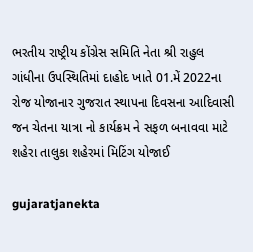ભરતીય રાષ્ટ્રીય કોંગ્રેસ સમિતિ નેતા શ્રી રાહુલ ગાંધીના ઉપસ્થિતિમાં દાહોદ ખાતે 01.મેં 2022ના રોજ યોજાનાર ગુજરાત સ્થાપના દિવસના આદિવાસી જન ચેતના યાત્રા નો કાર્યક્રમ ને સફળ બનાવવા માટે શહેરા તાલુકા શહેરમાં મિટિંગ યોજાઈ

gujaratjanekta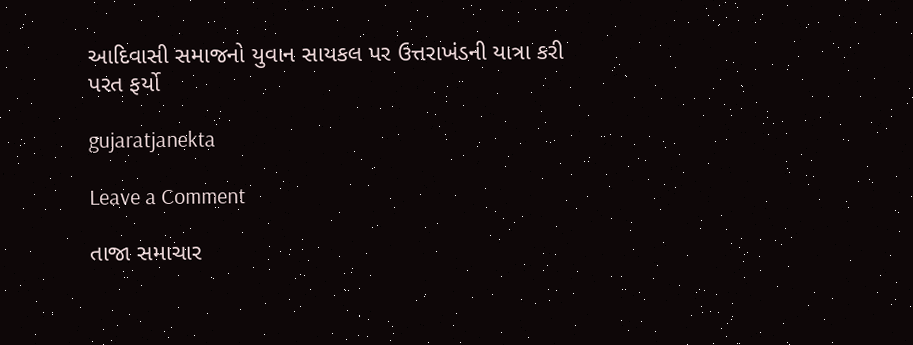આદિવાસી સમાજનો યુવાન સાયકલ પર ઉત્તરાખંડની યાત્રા કરી પરત ફર્યો

gujaratjanekta

Leave a Comment

તાજા સમાચાર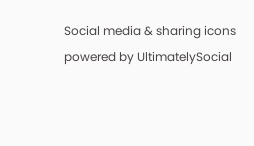Social media & sharing icons powered by UltimatelySocial